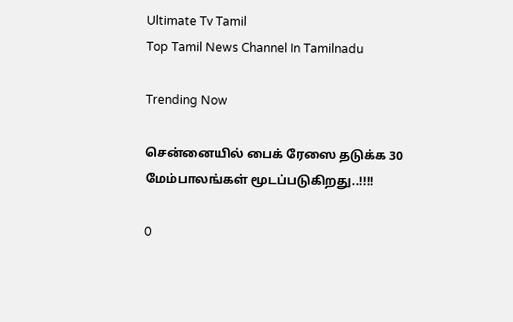Ultimate Tv Tamil
Top Tamil News Channel In Tamilnadu

Trending Now

சென்னையில் பைக் ரேஸை தடுக்க 30 மேம்பாலங்கள் மூடப்படுகிறது..!!!!

0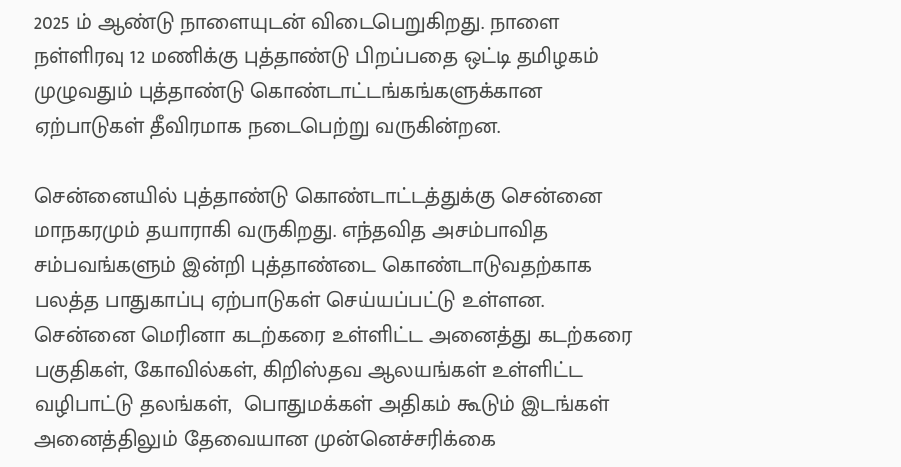2025 ம் ஆண்டு நாளையுடன் விடைபெறுகிறது. நாளை நள்ளிரவு 12 மணிக்கு புத்தாண்டு பிறப்பதை ஒட்டி தமிழகம் முழுவதும் புத்தாண்டு கொண்டாட்டங்கங்களுக்கான ஏற்பாடுகள் தீவிரமாக நடைபெற்று வருகின்றன.

சென்னையில் புத்தாண்டு கொண்டாட்டத்துக்கு சென்னை மாநகரமும் தயாராகி வருகிறது. எந்தவித அசம்பாவித சம்பவங்களும் இன்றி புத்தாண்டை கொண்டாடுவதற்காக பலத்த பாதுகாப்பு ஏற்பாடுகள் செய்யப்பட்டு உள்ளன. சென்னை மெரினா கடற்கரை உள்ளிட்ட அனைத்து கடற்கரை பகுதிகள், கோவில்கள், கிறிஸ்தவ ஆலயங்கள் உள்ளிட்ட வழிபாட்டு தலங்கள்,  பொதுமக்கள் அதிகம் கூடும் இடங்கள் அனைத்திலும் தேவையான முன்னெச்சரிக்கை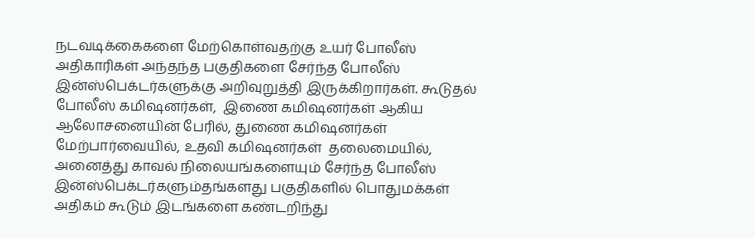நடவடிக்கைகளை மேற்கொள்வதற்கு உயர் போலீஸ் அதிகாரிகள் அந்தந்த பகுதிகளை சேர்ந்த போலீஸ் இன்ஸ்பெக்டர்களுக்கு அறிவுறுத்தி இருக்கிறார்கள். கூடுதல் போலீஸ் கமிஷனர்கள்,  இணை கமிஷனர்கள் ஆகிய  ஆலோசனையின் பேரில், துணை கமிஷனர்கள்  மேற்பார்வையில், உதவி கமிஷனர்கள்  தலைமையில், அனைத்து காவல் நிலையங்களையும் சேர்ந்த போலீஸ் இன்ஸ்பெக்டர்களும்தங்களது பகுதிகளில் பொதுமக்கள் அதிகம் கூடும் இடங்களை கண்டறிந்து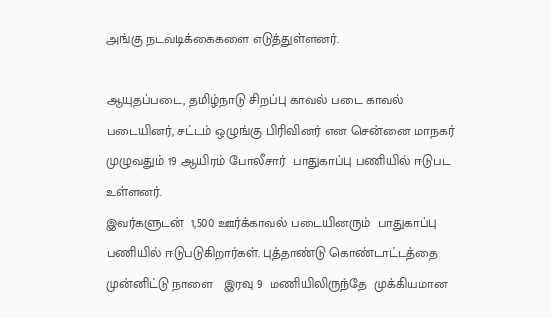அங்கு நடவடிக்கைகளை எடுத்துள்ளனர்.

ஆயுதப்படை, தமிழ்நாடு சிறப்பு காவல் படை காவல் படையினர், சட்டம் ஒழுங்கு பிரிவினர் என சென்னை மாநகர் முழுவதும் 19 ஆயிரம் போலீசார்  பாதுகாப்பு பணியில் ஈடுபட உள்ளனர்.
இவர்களுடன்  1,500 ஊர்க்காவல் படையினரும்  பாதுகாப்பு பணியில் ஈடுபடுகிறார்கள். புத்தாண்டு கொண்டாட்டத்தை முன்னிட்டு நாளை   இரவு 9  மணியிலிருந்தே  முக்கியமான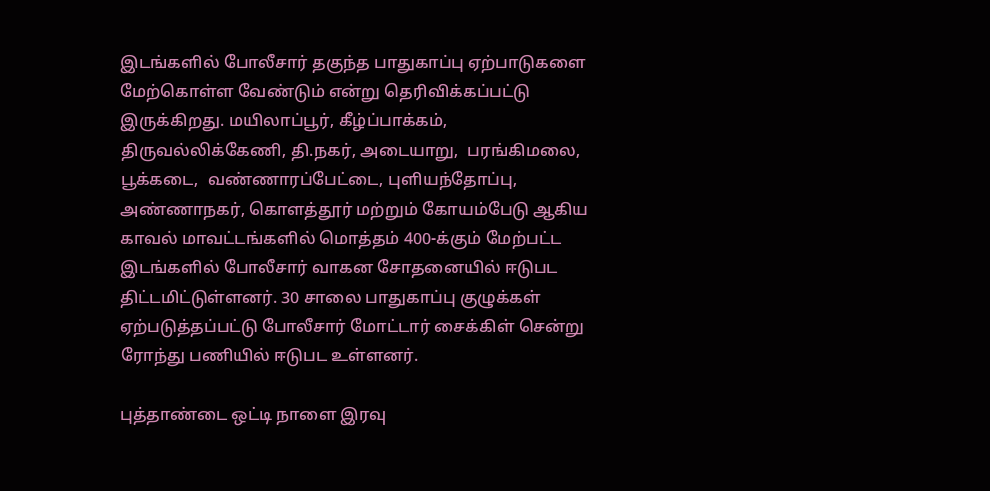இடங்களில் போலீசார் தகுந்த பாதுகாப்பு ஏற்பாடுகளை மேற்கொள்ள வேண்டும் என்று தெரிவிக்கப்பட்டு இருக்கிறது. மயிலாப்பூர், கீழ்ப்பாக்கம், திருவல்லிக்கேணி, தி.நகர், அடையாறு,  பரங்கிமலை, பூக்கடை,  வண்ணாரப்பேட்டை, புளியந்தோப்பு, அண்ணாநகர், கொளத்தூர் மற்றும் கோயம்பேடு ஆகிய காவல் மாவட்டங்களில் மொத்தம் 400-க்கும் மேற்பட்ட இடங்களில் போலீசார் வாகன சோதனையில் ஈடுபட திட்டமிட்டுள்ளனர். 30 சாலை பாதுகாப்பு குழுக்கள் ஏற்படுத்தப்பட்டு போலீசார் மோட்டார் சைக்கிள் சென்று ரோந்து பணியில் ஈடுபட உள்ளனர்.

புத்தாண்டை ஒட்டி நாளை இரவு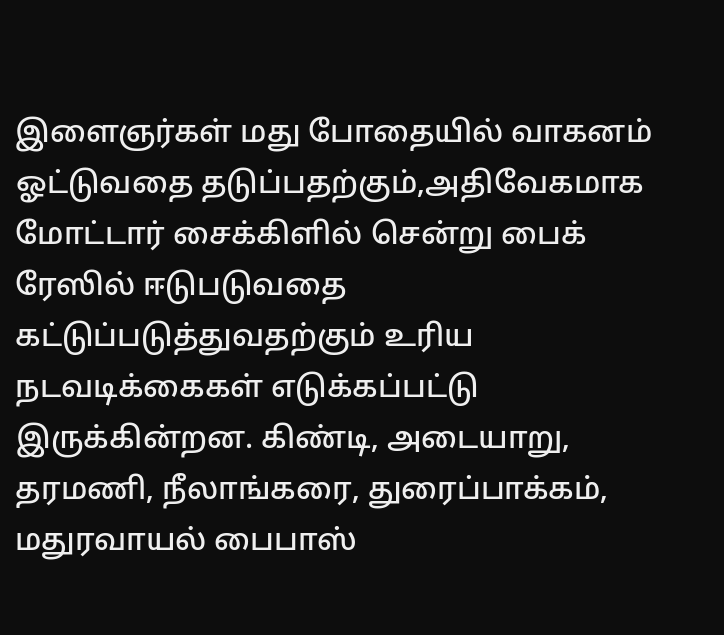இளைஞர்கள் மது போதையில் வாகனம் ஓட்டுவதை தடுப்பதற்கும்,அதிவேகமாக மோட்டார் சைக்கிளில் சென்று பைக் ரேஸில் ஈடுபடுவதை கட்டுப்படுத்துவதற்கும் உரிய நடவடிக்கைகள் எடுக்கப்பட்டு இருக்கின்றன. கிண்டி, அடையாறு, தரமணி, நீலாங்கரை, துரைப்பாக்கம், மதுரவாயல் பைபாஸ்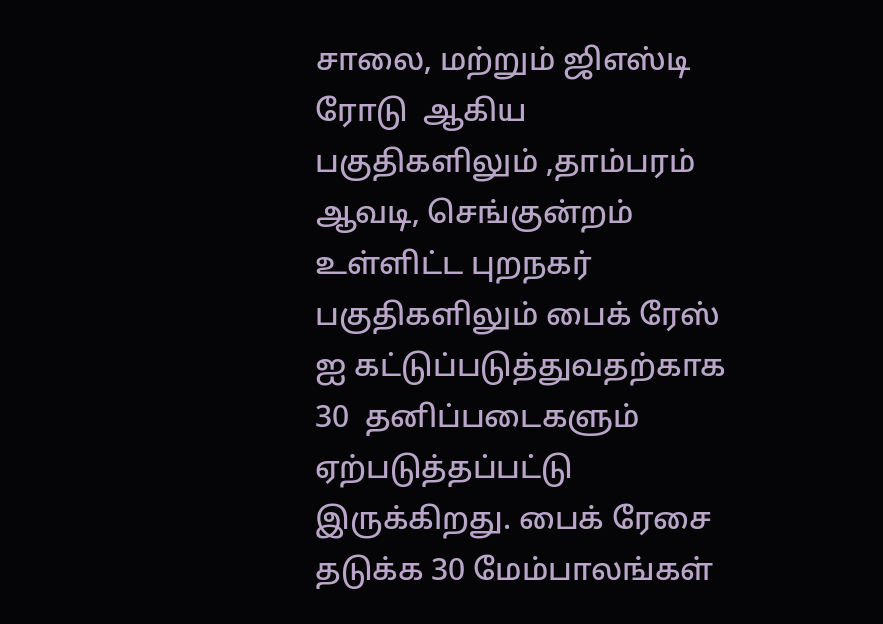சாலை, மற்றும் ஜிஎஸ்டி ரோடு  ஆகிய பகுதிகளிலும் ,தாம்பரம் ஆவடி, செங்குன்றம் உள்ளிட்ட புறநகர் பகுதிகளிலும் பைக் ரேஸ் ஐ கட்டுப்படுத்துவதற்காக 30  தனிப்படைகளும் ஏற்படுத்தப்பட்டு இருக்கிறது. பைக் ரேசை தடுக்க 30 மேம்பாலங்கள்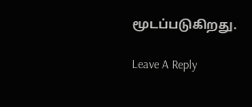மூடப்படுகிறது.

Leave A Reply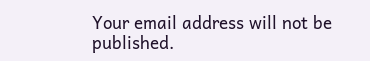Your email address will not be published.